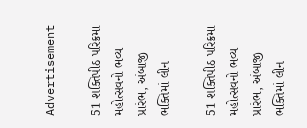Advertisement

51 શક્તિપીઠ પરિક્રમા મહોત્સવનો ભવ્ય પ્રારંભ, અંબાજી ભક્તિમાં લીન

51 શક્તિપીઠ પરિક્રમા મહોત્સવનો ભવ્ય પ્રારંભ, અંબાજી ભક્તિમાં લીન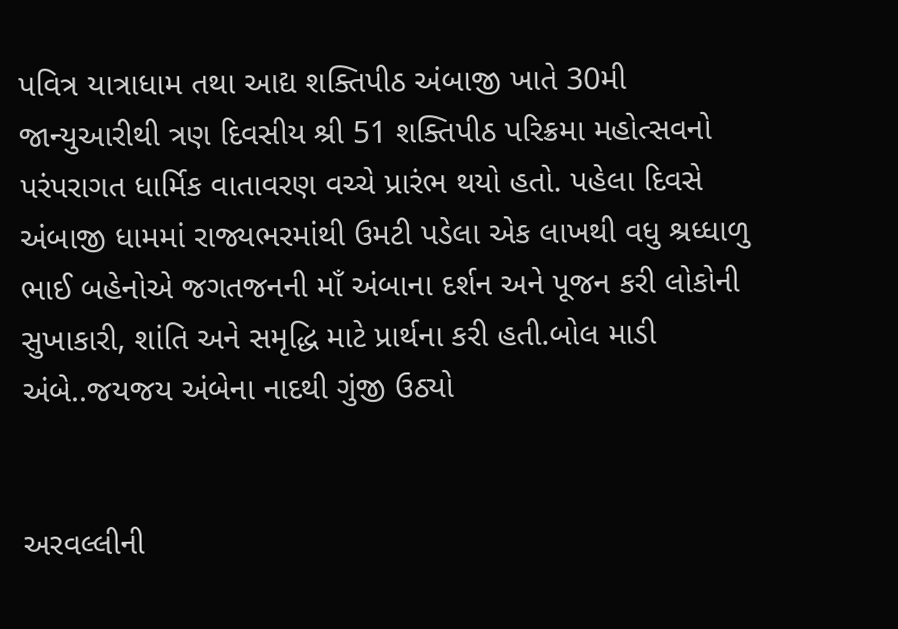પવિત્ર યાત્રાધામ તથા આદ્ય શક્તિપીઠ અંબાજી ખાતે 30મી જાન્યુઆરીથી ત્રણ દિવસીય શ્રી 51 શક્તિપીઠ પરિક્રમા મહોત્સવનો પરંપરાગત ધાર્મિક વાતાવરણ વચ્ચે પ્રારંભ થયો હતો. પહેલા દિવસે અંબાજી ધામમાં રાજ્યભરમાંથી ઉમટી પડેલા એક લાખથી વધુ શ્રધ્ધાળુ ભાઈ બહેનોએ જગતજનની માઁ અંબાના દર્શન અને પૂજન કરી લોકોની સુખાકારી, શાંતિ અને સમૃદ્ધિ માટે પ્રાર્થના કરી હતી.બોલ માડી અંબે..જયજય અંબેના નાદથી ગુંજી ઉઠ્યો


અરવલ્લીની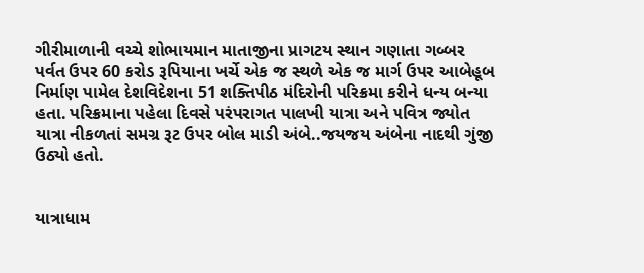ગીરીમાળાની વચ્ચે શોભાયમાન માતાજીના પ્રાગટય સ્થાન ગણાતા ગબ્બર પર્વત ઉપર 60 કરોડ રૂપિયાના ખર્ચે એક જ સ્થળે એક જ માર્ગ ઉપર આબેહૂબ નિર્માણ પામેલ દેશવિદેશના 51 શક્તિપીઠ મંદિરોની પરિક્રમા કરીને ધન્ય બન્યા હતા. પરિક્રમાના પહેલા દિવસે પરંપરાગત પાલખી યાત્રા અને પવિત્ર જ્યોત યાત્રા નીકળતાં સમગ્ર રૂટ ઉપર બોલ માડી અંબે..જયજય અંબેના નાદથી ગુંજી ઉઠ્યો હતો.


યાત્રાધામ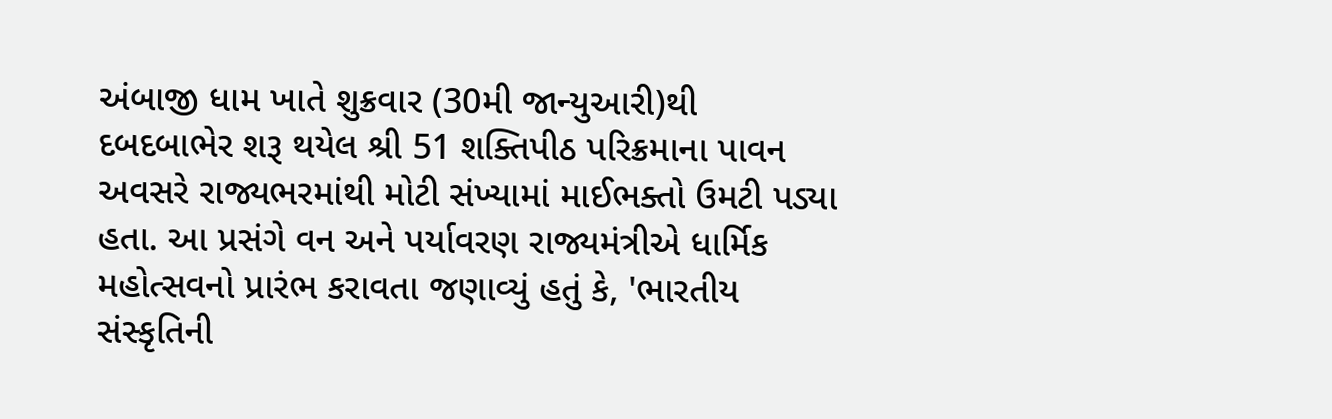અંબાજી ધામ ખાતે શુક્રવાર (30મી જાન્યુઆરી)થી દબદબાભેર શરૂ થયેલ શ્રી 51 શક્તિપીઠ પરિક્રમાના પાવન અવસરે રાજ્યભરમાંથી મોટી સંખ્યામાં માઈભક્તો ઉમટી પડ્યા હતા. આ પ્રસંગે વન અને પર્યાવરણ રાજ્યમંત્રીએ ધાર્મિક મહોત્સવનો પ્રારંભ કરાવતા જણાવ્યું હતું કે, 'ભારતીય સંસ્કૃતિની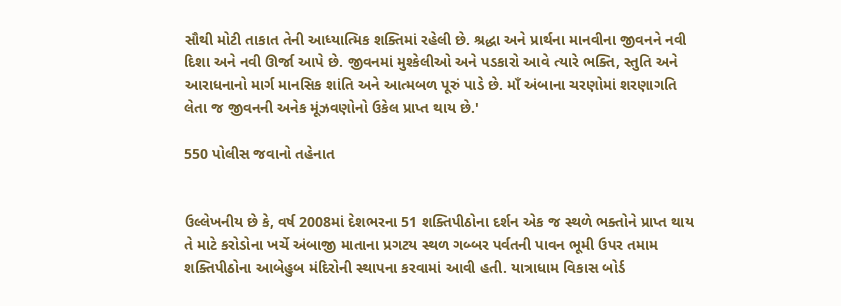સૌથી મોટી તાકાત તેની આધ્યાત્મિક શક્તિમાં રહેલી છે. શ્રદ્ધા અને પ્રાર્થના માનવીના જીવનને નવી દિશા અને નવી ઊર્જા આપે છે. જીવનમાં મુશ્કેલીઓ અને પડકારો આવે ત્યારે ભક્તિ, સ્તુતિ અને આરાધનાનો માર્ગ માનસિક શાંતિ અને આત્મબળ પૂરું પાડે છે. માઁ અંબાના ચરણોમાં શરણાગતિ લેતા જ જીવનની અનેક મૂંઝવણોનો ઉકેલ પ્રાપ્ત થાય છે.'

550 પોલીસ જવાનો તહેનાત


ઉલ્લેખનીય છે કે, વર્ષ 2008માં દેશભરના 51 શક્તિપીઠોના દર્શન એક જ સ્થળે ભક્તોને પ્રાપ્ત થાય તે માટે કરોડોના ખર્ચે અંબાજી માતાના પ્રગટય સ્થળ ગબ્બર પર્વતની પાવન ભૂમી ઉપર તમામ શક્તિપીઠોના આબેહુબ મંદિરોની સ્થાપના કરવામાં આવી હતી. યાત્રાધામ વિકાસ બોર્ડ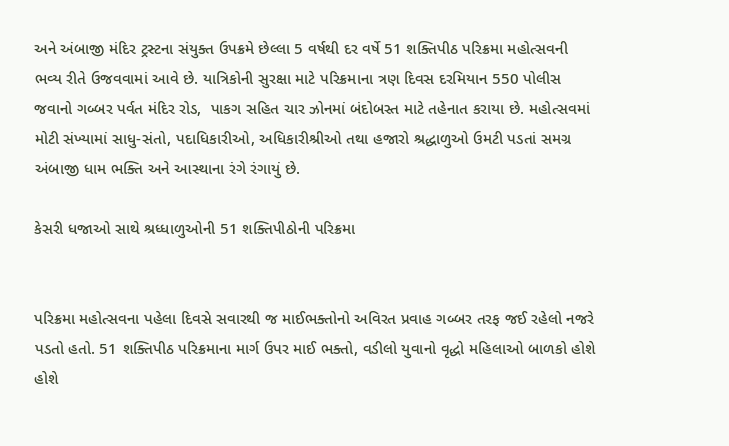અને અંબાજી મંદિર ટ્રસ્ટના સંયુક્ત ઉપક્રમે છેલ્લા 5 વર્ષથી દર વર્ષે 51 શક્તિપીઠ પરિક્રમા મહોત્સવની ભવ્ય રીતે ઉજવવામાં આવે છે. યાત્રિકોની સુરક્ષા માટે પરિક્રમાના ત્રણ દિવસ દરમિયાન 550 પોલીસ જવાનો ગબ્બર પર્વત મંદિર રોડ,  પાકગ સહિત ચાર ઝોનમાં બંદોબસ્ત માટે તહેનાત કરાયા છે. મહોત્સવમાં મોટી સંખ્યામાં સાધુ-સંતો, પદાધિકારીઓ, અધિકારીશ્રીઓ તથા હજારો શ્રદ્ધાળુઓ ઉમટી પડતાં સમગ્ર અંબાજી ધામ ભક્તિ અને આસ્થાના રંગે રંગાયું છે.

કેસરી ધજાઓ સાથે શ્રધ્ધાળુઓની 51 શક્તિપીઠોની પરિક્રમા


પરિક્રમા મહોત્સવના પહેલા દિવસે સવારથી જ માઈભક્તોનો અવિરત પ્રવાહ ગબ્બર તરફ જઈ રહેલો નજરે પડતો હતો. 51 શક્તિપીઠ પરિક્રમાના માર્ગ ઉપર માઈ ભક્તો, વડીલો યુવાનો વૃદ્ધો મહિલાઓ બાળકો હોશે હોશે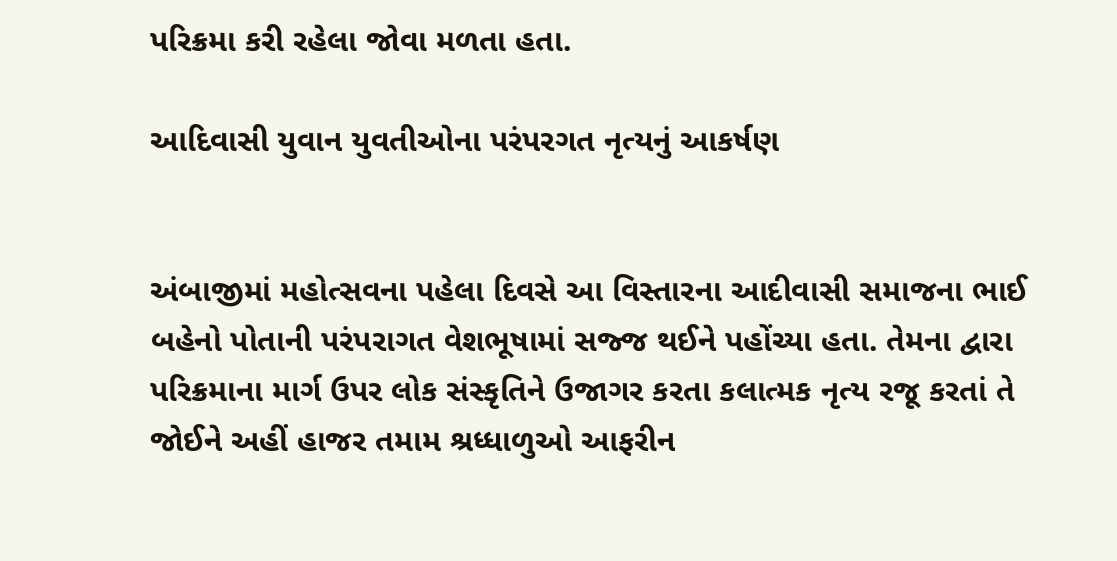પરિક્રમા કરી રહેલા જોવા મળતા હતા.

આદિવાસી યુવાન યુવતીઓના પરંપરગત નૃત્યનું આકર્ષણ


અંબાજીમાં મહોત્સવના પહેલા દિવસે આ વિસ્તારના આદીવાસી સમાજના ભાઈ બહેનો પોતાની પરંપરાગત વેશભૂષામાં સજ્જ થઈને પહોંચ્યા હતા. તેમના દ્વારા પરિક્રમાના માર્ગ ઉપર લોક સંસ્કૃતિને ઉજાગર કરતા કલાત્મક નૃત્ય રજૂ કરતાં તે જોઈને અહીં હાજર તમામ શ્રધ્ધાળુઓ આફરીન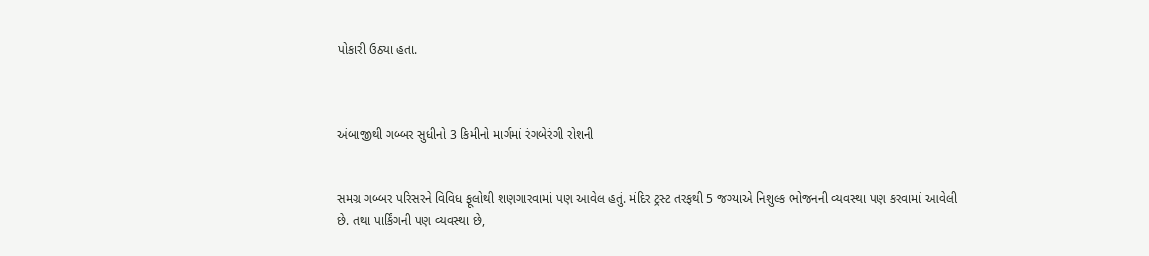પોકારી ઉઠ્યા હતા.



અંબાજીથી ગબ્બર સુધીનો 3 કિમીનો માર્ગમાં રંગબેરંગી રોશની


સમગ્ર ગબ્બર પરિસરને વિવિધ ફૂલોથી શણગારવામાં પણ આવેલ હતું. મંદિર ટ્રસ્ટ તરફથી 5 જગ્યાએ નિશુલ્ક ભોજનની વ્યવસ્થા પણ કરવામાં આવેલી છે. તથા પાર્કિંગની પણ વ્યવસ્થા છે,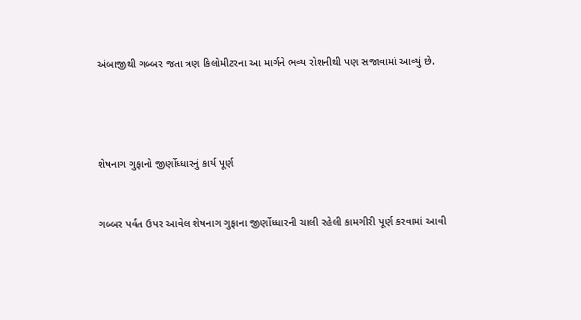અંબાજીથી ગબ્બર જતા ત્રણ કિલોમીટરના આ માર્ગને ભવ્ય રોશનીથી પણ સજાવામાં આવ્યું છે.




શેષનાગ ગુફાનો જીર્ણોધ્ધારનું કાર્ય પૂર્ણ


ગબ્બર પર્વત ઉપર આવેલ શેષનાગ ગુફાના જીર્ણોધ્ધારની ચાલી રહેલી કામગીરી પૂર્ણ કરવામાં આવી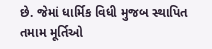છે. જેમાં ધાર્મિક વિધી મુજબ સ્થાપિત તમામ મૂર્તિઓ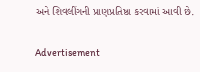અને શિવલીંગની પ્રાણપ્રતિષ્ઠા કરવામાં આવી છે.

Advertisement